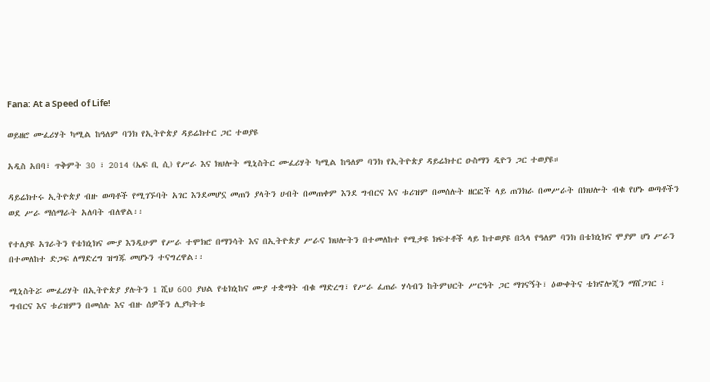Fana: At a Speed of Life!

ወይዘሮ ሙፈሪሃት ካሚል ከዓለም ባንክ የኢትዮጵያ ዳይሬክተር ጋር ተወያዩ

አዲስ አበባ፣ ጥቅምት 30 ፣ 2014 (ኤፍ ቢ ሲ) የሥራ እና ክህሎት ሚኒስትር ሙፈሪሃት ካሚል ከዓለም ባንክ የኢትዮጵያ ዳይሬክተር ዑስማን ዲዮን ጋር ተወያዩ።

ዳይሬክተሩ ኢትዮጵያ ብዙ ወጣቶች የሚገኙባት አገር እንደመሆኗ መጠን ያላትን ሀብት በመጠቀም እንደ ግብርና እና ቱሪዝም በመሰሉት ዘርፎች ላይ ጠንክራ በመሥራት በክህሎት ብቁ የሆኑ ወጣቶችን ወደ ሥራ ማሰማራት አለባት ብለዋል፡፡

የተለያዩ አገራትን የቴክኒክና ሙያ እንዲሁም የሥራ ተሞክሮ በማንሳት እና በኢትዮጵያ ሥራና ክህሎትን በተመለከተ የሚታዩ ክፍተቶች ላይ ከተወያዩ በኋላ የዓለም ባንክ በቴክኒክና ሞያም ሆነ ሥራን በተመለከተ ድጋፍ ለማድረግ ዝግጁ መሆኑን ተናግረዋል፡፡

ሚኒስትሯ ሙፈሪሃት በኢትዮጵያ ያሉትን 1 ሺህ 600 ያህል የቴክኒከና ሙያ ተቋማት ብቁ ማድረግ፣ የሥራ ፈጠራ ሃሳብን ከትምህርት ሥርዓት ጋር ማገናኝት፣ ዕውቀትና ቴክኖሎጂን ማሸጋገር ፣ ግብርና እና ቱሪዝምን በመሰሉ እና ብዙ ሰዎችን ሊያካትቱ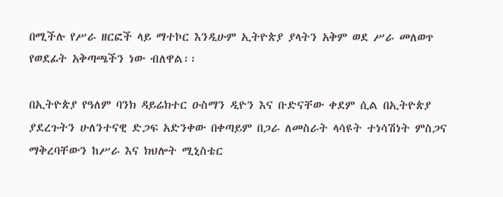በሚችሉ የሥራ ዘርፎች ላይ ማተኮር እንዲሁም ኢትዮጵያ ያላትን አቅም ወደ ሥራ መለወጥ የወደፊት አቅጣጫችን ነው ብለዋል፡፡

በኢትዮጵያ የዓለም ባንክ ዳይሬክተር ዑስማን ዲዮን እና ቡድናቸው ቀደም ሲል በኢትዮጵያ ያደረጉትን ሁለንተናዊ ድጋፍ አድንቀው በቀጣይም በጋራ ለመስራት ላሳዩት ተነሳሽነት ምስጋና ማቅረባቸውን ከሥራ እና ክህሎት ሚኒስቴር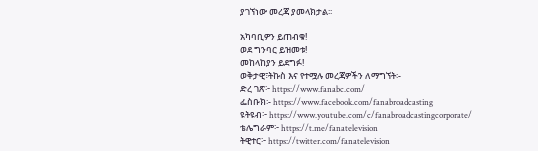ያገኘነው መረጃ ያመላክታል፡፡

አካባቢዎን ይጠብቁ!
ወደ ግንባር ይዝመቱ!
መከላከያን ይደግፉ!
ወቅታዊ፣ትኩስ እና የተሟሉ መረጃዎችን ለማግኘት፡-
ድረ ገጽ፦ https://www.fanabc.com/
ፌስቡክ፡- https://www.facebook.com/fanabroadcasting
ዩትዩብ፦ https://www.youtube.com/c/fanabroadcastingcorporate/
ቴሌግራም፦ https://t.me/fanatelevision
ትዊተር፦ https://twitter.com/fanatelevision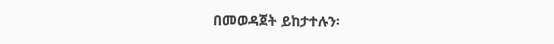በመወዳጀት ይከታተሉን፡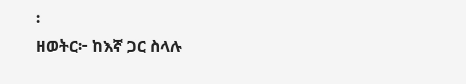፡
ዘወትር፦ ከእኛ ጋር ስላሉ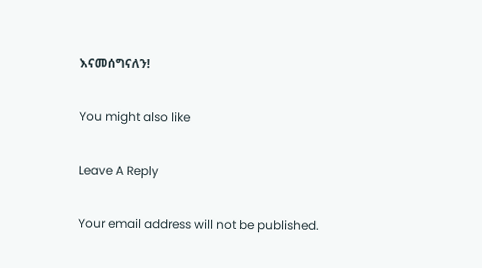እናመሰግናለን!

You might also like

Leave A Reply

Your email address will not be published.